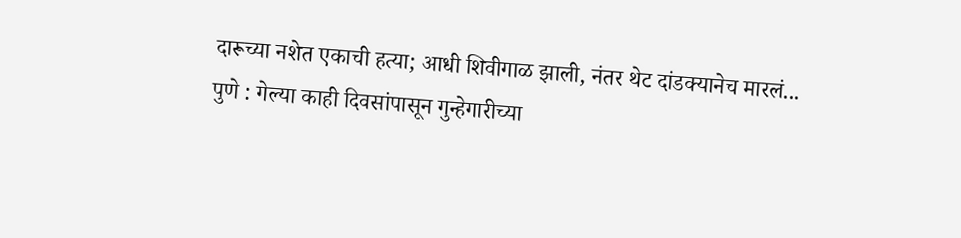दारूच्या नशेत एकाची हत्या; आधी शिवीगाळ झाली, नंतर थेट दांडक्यानेच मारलं...
पुणे : गेल्या काही दिवसांपासून गुन्हेगारीच्या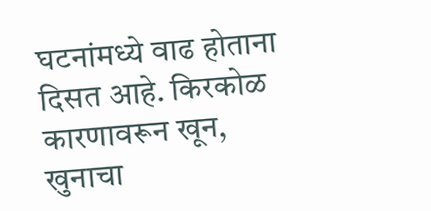घटनांमध्ये वाढ होताना दिसत आहे. किरकोळ कारणावरून खून, खुनाचा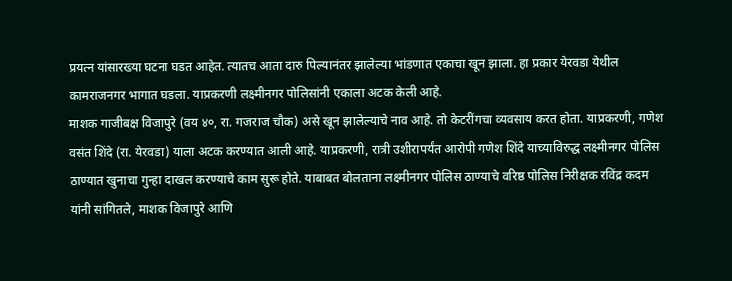प्रयत्न यांसारख्या घटना घडत आहेत. त्यातच आता दारु पिल्यानंतर झालेल्या भांडणात एकाचा खून झाला. हा प्रकार येरवडा येथील कामराजनगर भागात घडला. याप्रकरणी लक्ष्मीनगर पोलिसांनी एकाला अटक केली आहे.
माशक गाजीबक्ष विजापुरे (वय ४०, रा. गजराज चौक) असे खून झालेल्याचे नाव आहे. तो केटरींगचा व्यवसाय करत होता. याप्रकरणी, गणेश वसंत शिंदे (रा. येरवडा) याला अटक करण्यात आली आहे. याप्रकरणी, रात्री उशीरापर्यंत आरोपी गणेश शिंदे याच्याविरुद्ध लक्ष्मीनगर पोलिस ठाण्यात खुनाचा गुन्हा दाखल करण्याचे काम सुरू होते. याबाबत बोलताना लक्ष्मीनगर पोलिस ठाण्याचे वरिष्ठ पोलिस निरीक्षक रविंद्र कदम यांनी सांगितले, माशक विजापुरे आणि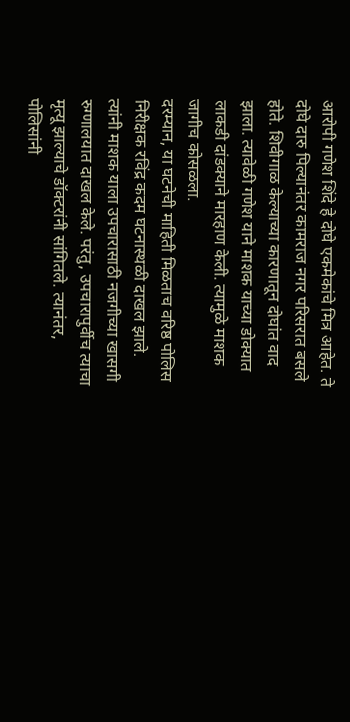आरोपी गणेश शिंदे हे दोघे एकमेकांचे मित्र आहेत. ते दोघे दारु पिल्यानंतर कामराज नगर परिसरात बसले होते. शिवीगाळ केल्याच्या कारणातून दोघांत वाद झाला. त्यावेळी गणेश याने माशक याच्या डोक्यात लाकडी दांडक्याने मारहाण केली. त्यामुळे माशक जागीच कोसळला.
दरम्यान, या घटनेची माहिती मिळताच वरिष्ठ पोलिस निरीक्षक रविंद्र कदम घटनास्थळी दाखल झाले. त्यांनी माशक याला उपचारासाठी नजगीच्या खासगी रुग्णालयात दाखल केले. परंतु, उपचारापुर्वीच त्याचा मृत्यू झाल्याचे डॉक्टरांनी सांगितले. त्यानंतर, पोलिसांनी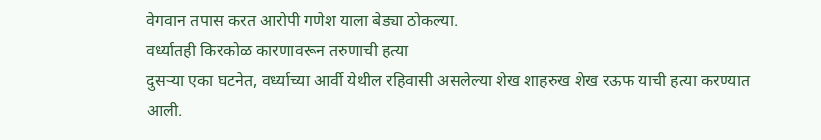वेगवान तपास करत आरोपी गणेश याला बेड्या ठोकल्या.
वर्ध्यातही किरकोळ कारणावरून तरुणाची हत्या
दुसऱ्या एका घटनेत, वर्ध्याच्या आर्वी येथील रहिवासी असलेल्या शेख शाहरुख शेख रऊफ याची हत्या करण्यात आली.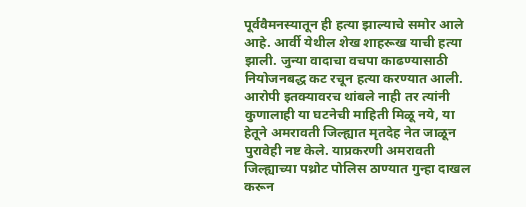पूर्ववैमनस्यातून ही हत्या झाल्याचे समोर आले आहे. आर्वी येथील शेख शाहरूख याची हत्या झाली. जुन्या वादाचा वचपा काढण्यासाठी नियोजनबद्ध कट रचून हत्या करण्यात आली. आरोपी इतक्यावरच थांबले नाही तर त्यांनी कुणालाही या घटनेची माहिती मिळू नये, या हेतूने अमरावती जिल्ह्यात मृतदेह नेत जाळून पुरावेही नष्ट केले. याप्रकरणी अमरावती जिल्ह्याच्या पथ्रोट पोलिस ठाण्यात गुन्हा दाखल करून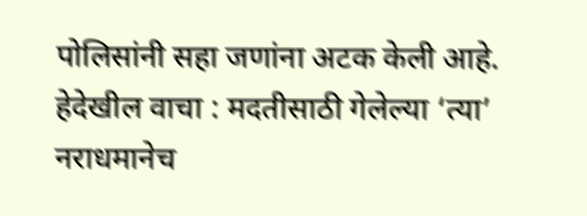पोलिसांनी सहा जणांना अटक केली आहे.
हेदेखील वाचा : मदतीसाठी गेलेल्या ‘त्या’ नराधमानेच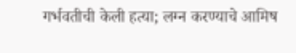गर्भवतीची केली हत्या; लग्न करण्याचे आमिष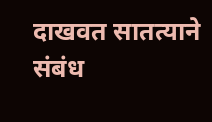दाखवत सातत्याने संबंध